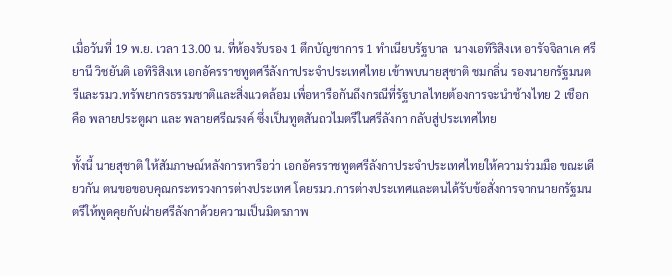เมื่อวันที่ 19 พ.ย. เวลา 13.00 น. ที่ห้องรับรอง 1 ตึกบัญชาการ 1 ทำเนียบรัฐบาล  นางเอทิริสิงเห อารัจจิลาเค ศรียานี วิชยันติ เอทิริสิงเห เอกอัครราชทูตศรีลังกาประจำประเทศไทย เข้าพบนายสุชาติ ชมกลิ่น รองนายกรัฐมนตรีและรมว.ทรัพยากรธรรมชาติและสิ่งแวดล้อม เพื่อหารือกันถึงกรณีที่รัฐบาลไทยต้องการจะนำช้างไทย 2 เชือก คือ พลายประตูผา และ พลายศรีณรงค์ ซึ่งเป็นทูตสันถวไมตรีในศรีลังกา กลับสู่ประเทศไทย

ทั้งนี้ นายสุชาติ ให้สัมภาษณ์หลังการหารือว่า เอกอัครราชทูตศรีลังกาประจำประเทศไทยให้ความร่วมมือ ขณะเดียวกัน ตนขอขอบคุณกระทรวงการต่างประเทศ โดยรมว.การต่างประเทศและตนได้รับข้อสั่งการจากนายกรัฐมนตรีให้พูดคุยกับฝ่ายศรีลังกาด้วยความเป็นมิตรภาพ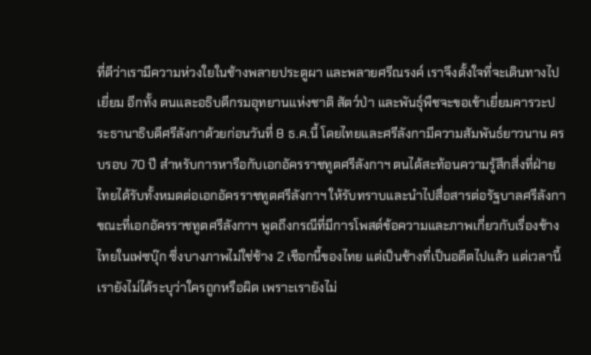ที่ดีว่าเรามีความห่วงใยในช้างพลายประตูผา และพลายศรีณรงค์ เราจึงตั้งใจที่จะเดินทางไปเยี่ยม อีกทั้ง ตนและอธิบดีกรมอุทยานแห่งชาติ สัตว์ป่า และพันธุ์พืชจะขอเข้าเยี่ยมคารวะประธานาธิบดีศรีลังกาด้วยก่อนวันที่ 8 ธ.ค.นี้ โดยไทยและศรีลังกามีความสัมพันธ์ยาวนาน ครบรอบ 70 ปี สำหรับการหารือกับเอกอัครราชทูตศรีลังกาฯ ตนได้สะท้อนความรู้สึกสิ่งที่ฝ่ายไทยได้รับทั้งหมดต่อเอกอัครราชทูตศรีลังกาฯ ให้รับทราบและนำไปสื่อสารต่อรัฐบาลศรีลังกา ขณะที่เอกอัครราชทูตศรีลังกาฯ พูดถึงกรณีที่มีการโพสต์ข้อความและภาพเกี่ยวกับเรื่องช้างไทยในเฟซบุ๊ก ซึ่งบางภาพไม่ใช่ช้าง 2 เชือกนี้ของไทย แต่เป็นช้างที่เป็นอดีตไปแล้ว แต่เวลานี้เรายังไม่ได้ระบุว่าใครถูกหรือผิด เพราะเรายังไม่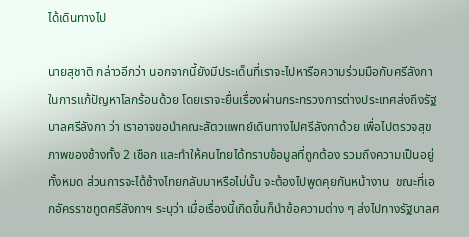ได้เดินทางไป

นายสุชาติ กล่าวอีกว่า นอกจากนี้ยังมีประเด็นที่เราจะไปหารือความร่วมมือกับศรีลังกาในการแก้ปัญหาโลกร้อนด้วย โดยเราจะยื่นเรื่องผ่านกระทรวงการต่างประเทศส่งถึงรัฐบาลศรีลังกา ว่า เราอาจขอนำคณะสัตวแพทย์เดินทางไปศรีลังกาด้วย เพื่อไปตรวจสุขภาพของช้างทั้ง 2 เชือก และทำให้คนไทยได้ทราบข้อมูลที่ถูกต้อง รวมถึงความเป็นอยู่ทั้งหมด ส่วนการจะได้ช้างไทยกลับมาหรือไม่นั้น จะต้องไปพูดคุยกันหน้างาน  ขณะที่เอกอัครราชทูตศรีลังกาฯ ระบุว่า เมื่อเรื่องนี้เกิดขึ้นก็นำข้อความต่าง ๆ ส่งไปทางรัฐบาลศ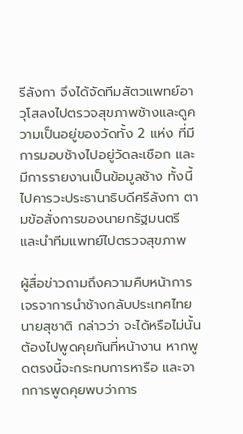รีลังกา จึงได้จัดทีมสัตวแพทย์อาวุโสลงไปตรวจสุขภาพช้างและดูความเป็นอยู่ของวัดทั้ง 2 แห่ง ที่มีการมอบช้างไปอยู่วัดละเชือก และมีการรายงานเป็นข้อมูลช้าง ทั้งนี้ ไปคารวะประธานาธิบดีศรีลังกา ตามข้อสั่งการของนายกรัฐมนตรี และนำทีมแพทย์ไปตรวจสุขภาพ

ผู้สื่อข่าวถามถึงความคืบหน้าการเจรจาการนำช้างกลับประเทศไทย นายสุชาติ กล่าวว่า จะได้หรือไม่นั้น ต้องไปพูดคุยกันที่หน้างาน หากพูดตรงนี้จะกระทบการหารือ และจากการพูดคุยพบว่าการ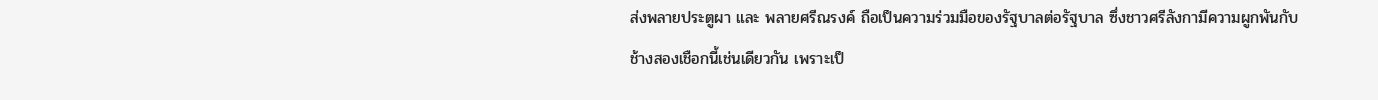ส่งพลายประตูผา และ พลายศรีณรงค์ ถือเป็นความร่วมมือของรัฐบาลต่อรัฐบาล ซึ่งชาวศรีลังกามีความผูกพันกับช้างสองเชือกนี้เช่นเดียวกัน เพราะเป็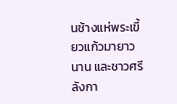นช้างแห่พระเขี้ยวแก้วมายาวนาน และชาวศรีลังกา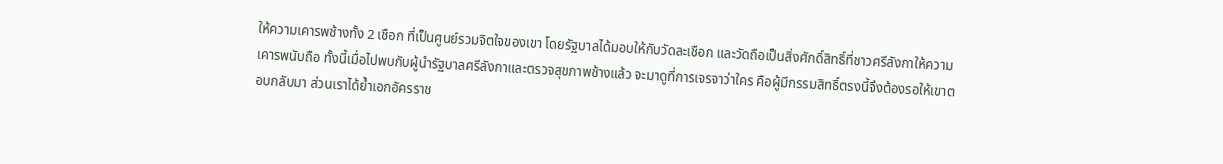ให้ความเคารพช้างทั้ง 2 เชือก ที่เป็นศูนย์รวมจิตใจของเขา โดยรัฐบาลได้มอบให้กับวัดละเชือก และวัดถือเป็นสิ่งศักดิ์สิทธิ์ที่ชาวศรีลังกาให้ความเคารพนับถือ ทั้งนี้เมื่อไปพบกับผู้นำรัฐบาลศรีลังกาและตรวจสุขภาพช้างแล้ว จะมาดูที่การเจรจาว่าใคร คือผู้มีกรรมสิทธิ์ตรงนี้จึงต้องรอให้เขาตอบกลับมา ส่วนเราได้ย้ำเอกอัครราช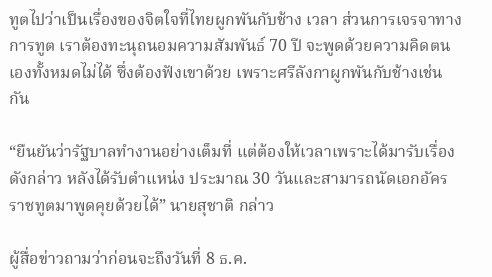ทูตไปว่าเป็นเรื่องของจิตใจที่ไทยผูกพันกับช้าง เวลา ส่วนการเจรจาทางการทูต เราต้องทะนุถนอมความสัมพันธ์ 70 ปี จะพูดด้วยความคิดตนเองทั้งหมดไม่ได้ ซึ่งต้องฟังเขาด้วย เพราะศรีลังกาผูกพันกับช้างเช่นกัน

“ยืนยันว่ารัฐบาลทำงานอย่างเต็มที่ แต่ต้องให้เวลาเพราะได้มารับเรื่องดังกล่าว หลังได้รับตำแหน่ง ประมาณ 30 วันและสามารถนัดเอกอัครราชทูตมาพูดคุยด้วยได้” นายสุชาติ กล่าว

ผู้สื่อข่าวถามว่าก่อนจะถึงวันที่ 8 ธ.ค.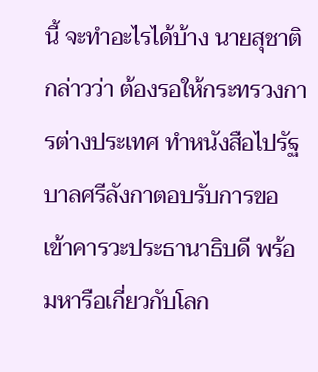นี้ จะทำอะไรได้บ้าง นายสุชาติ กล่าวว่า ต้องรอให้กระทรวงการต่างประเทศ ทำหนังสือไปรัฐบาลศรีลังกาตอบรับการขอเข้าคารวะประธานาธิบดี พร้อมหารือเกี่ยวกับโลก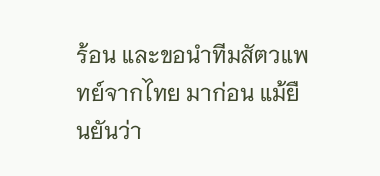ร้อน และขอนำทีมสัตวแพทย์จากไทย มาก่อน แม้ยืนยันว่า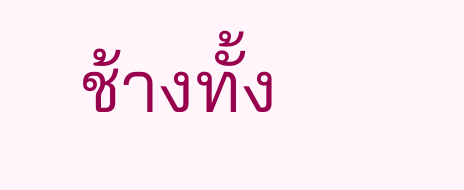ช้างทั้ง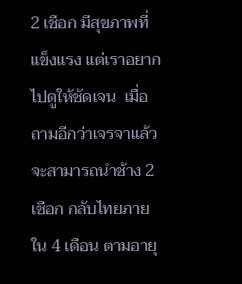2 เชือก มีสุขภาพที่แข็งแรง แต่เราอยากไปดูให้ชัดเจน  เมื่อถามอีกว่าเจรจาแล้วจะสามารถนำช้าง 2 เชือก กลับไทยภายใน 4 เดือน ตามอายุ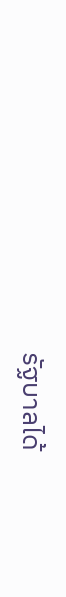รัฐบาลได้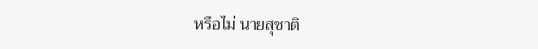หรือไม่ นายสุชาติ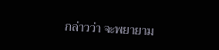กล่าวว่า จะพยายาม